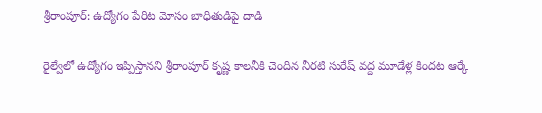శ్రీరాంపూర్: ఉద్యోగం పేరిట మోసం బాధితుడిపై దాడి

రైల్వేలో ఉద్యోగం ఇప్పిస్తానని శ్రీరాంపూర్ కృష్ణ కాలనీకి చెందిన నీరటి సురేష్ వద్ద మూడేళ్ల కిందట ఆర్కే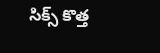సిక్స్ కొత్త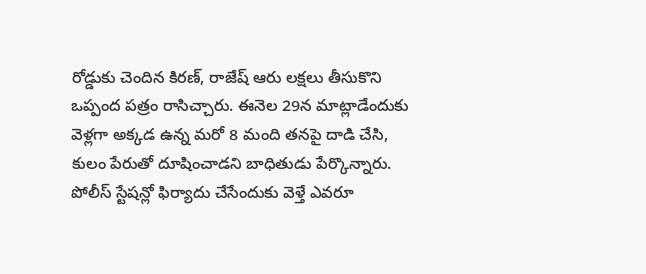రోడ్డుకు చెందిన కిరణ్, రాజేష్ ఆరు లక్షలు తీసుకొని ఒప్పంద పత్రం రాసిచ్చారు. ఈనెల 29న మాట్లాడేందుకు వెళ్లగా అక్కడ ఉన్న మరో 8 మంది తనపై దాడి చేసి, కులం పేరుతో దూషించాడని బాధితుడు పేర్కొన్నారు. పోలీస్ స్టేషన్లో ఫిర్యాదు చేసేందుకు వెళ్తే ఎవరూ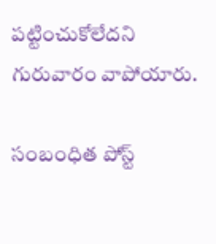పట్టించుకోలేదని గురువారం వాపోయారు.

సంబంధిత పోస్ట్